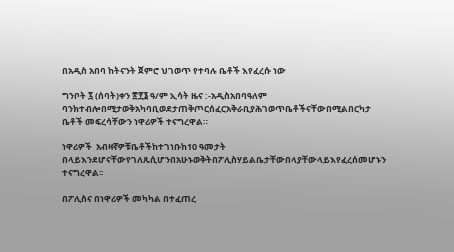በአዲስ አበባ ከትናንት ጀምሮ ህገወጥ የተባሉ ቤቶች እየፈረሱ ነው

ግንቦት ፯ (ሰባት)ቀን ፳፻፮ ዓ/ም ኢሳት ዜና :-አዲስአበባዓለም ባንክተብሎበሚታወቅአካባቢወደታጠቅጦርሰፈርአቅራቢያሕገወጥቤቶችናቸውበሚልበርካታ ቤቶች መፍረሳቸውን ነዋሪዎች ተናግረዋል።

ነዋሪዎች  አብዛኛዎቹቤቶችከተገነቡከ10 ዓመታት በላይእንደሆናቸውየገለጹሲሆንበአሁኑወቅትበፖሊስሃይልቤታቸውበላያቸውላይእየፈረሰመሆኑን ተናግረዋል፡፡

በፖሊስና በነዋሪዎች መካካል በተፈጠረ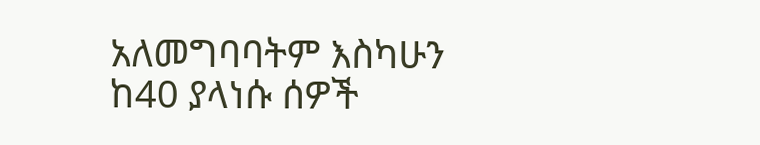አለመግባባትም እስካሁን ከ40 ያላነሱ ሰዎች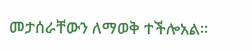መታሰራቸውን ለማወቅ ተችሎአል።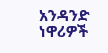አንዳንድ ነዋሪዎች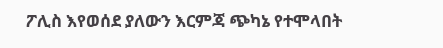ፖሊስ እየወሰደ ያለውን እርምጃ ጭካኔ የተሞላበት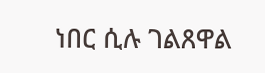ነበር ሲሉ ገልጸዋል